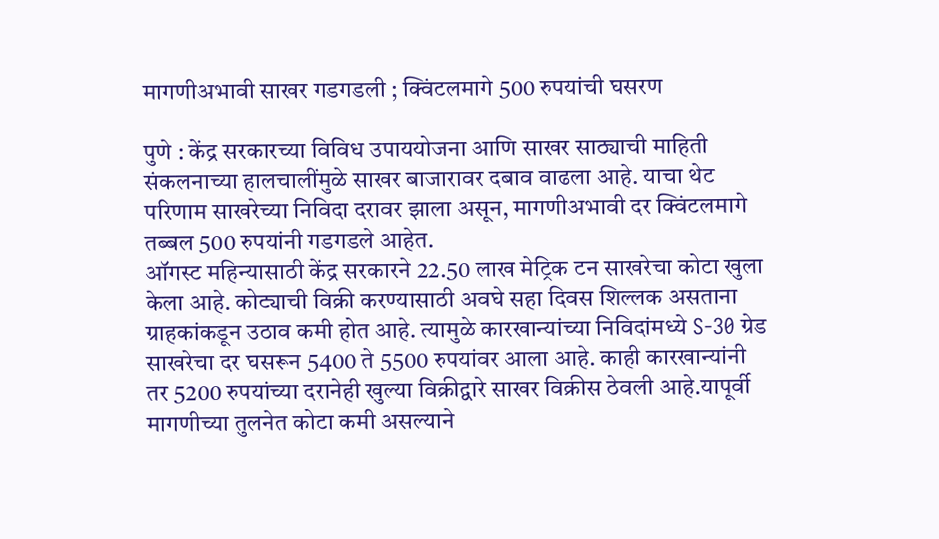मागणीअभावी साखर गडगडली ; क्विंटलमागे 500 रुपयांची घसरण

पुणे : केंद्र सरकारच्या विविध उपाययोजना आणि साखर साठ्याची माहिती संकलनाच्या हालचालींमुळे साखर बाजारावर दबाव वाढला आहे. याचा थेट परिणाम साखरेच्या निविदा दरावर झाला असून, मागणीअभावी दर क्विंटलमागे तब्बल 500 रुपयांनी गडगडले आहेत.
ऑगस्ट महिन्यासाठी केंद्र सरकारने 22.50 लाख मेट्रिक टन साखरेचा कोटा खुला केला आहे. कोट्याची विक्री करण्यासाठी अवघे सहा दिवस शिल्लक असताना ग्राहकांकडून उठाव कमी होत आहे. त्यामुळे कारखान्यांच्या निविदांमध्ये S-30 ग्रेड साखरेचा दर घसरून 5400 ते 5500 रुपयांवर आला आहे. काही कारखान्यांनी तर 5200 रुपयांच्या दरानेही खुल्या विक्रीद्वारे साखर विक्रीस ठेवली आहे.यापूर्वी मागणीच्या तुलनेत कोटा कमी असल्याने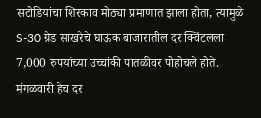सटोडियांचा शिरकाव मोठ्या प्रमाणात झाला होता, त्यामुळे S-30 ग्रेड साखरेचे घाऊक बाजारातील दर क्विंटलला 7,000 रुपयांच्या उच्चांकी पातळीवर पोहोचले होते.
मंगळवारी हेच दर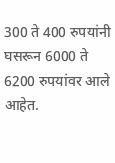300 ते 400 रुपयांनी घसरून 6000 ते 6200 रुपयांवर आले आहेत.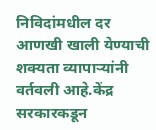निविदांमधील दर आणखी खाली येण्याची शक्यता व्यापाऱ्यांनी वर्तवली आहे.केंद्र सरकारकडून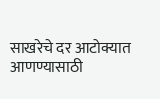साखरेचे दर आटोक्यात आणण्यासाठी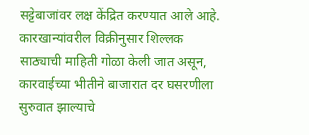सट्टेबाजांवर लक्ष केंद्रित करण्यात आले आहे. कारखान्यांवरील विक्रीनुसार शिल्लक साठ्याची माहिती गोळा केली जात असून, कारवाईच्या भीतीने बाजारात दर घसरणीला सुरुवात झाल्याचे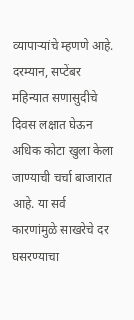व्यापाऱ्यांचे म्हणणे आहे.
दरम्यान, सप्टेंबर महिन्यात सणासुदीचे दिवस लक्षात घेऊन अधिक कोटा खुला केला जाण्याची चर्चा बाजारात आहे. या सर्व कारणांमुळे साखरेचे दर घसरण्याचा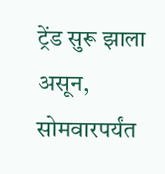ट्रेंड सुरू झाला असून, सोमवारपर्यंत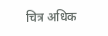चित्र अधिक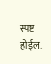स्पष्ट होईल.